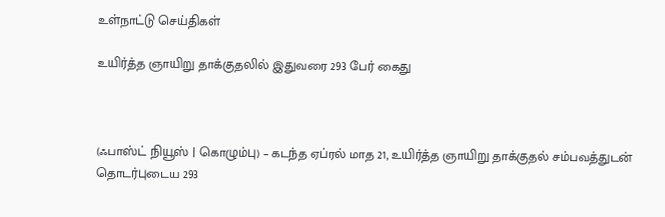உள்நாட்டு செய்திகள்

உயிர்த்த ஞாயிறு தாக்குதலில் இதுவரை 293 பேர் கைது



(ஃபாஸ்ட் நியூஸ் | கொழும்பு) – கடந்த ஏப்ரல் மாத 21, உயிர்த்த ஞாயிறு தாக்குதல் சம்பவத்துடன் தொடர்புடைய 293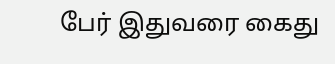பேர் இதுவரை கைது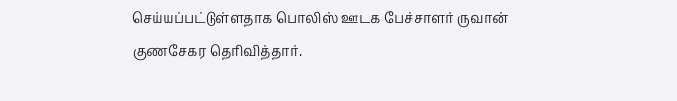செய்யப்பட்டுள்ளதாக பொலிஸ் ஊடக பேச்சாளர் ருவான் குணசேகர தெரிவித்தார்.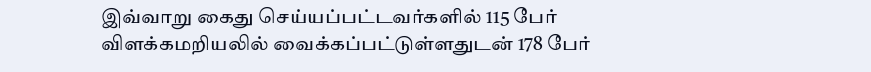இவ்வாறு கைது செய்யப்பட்டவர்களில் 115 பேர் விளக்கமறியலில் வைக்கப்பட்டுள்ளதுடன் 178 பேர்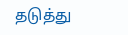தடுத்து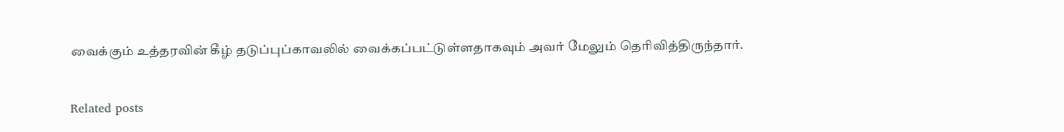வைக்கும் உத்தரவின் கீழ் தடுப்புப்காவலில் வைக்கப்பட்டுள்ளதாகவும் அவர் மேலும் தெரிவித்திருந்தார்.

Related posts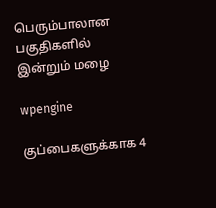பெரும்பாலான பகுதிகளில் இன்றும் மழை

wpengine

குப்பைகளுக்காக 4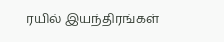ரயில் இயந்திரங்கள்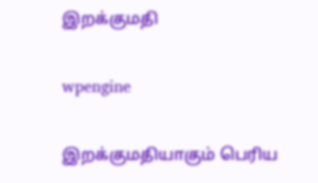இறக்குமதி

wpengine

இறக்குமதியாகும் பெரிய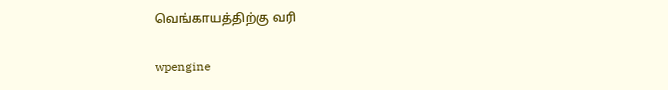வெங்காயத்திற்கு வரி

wpengine